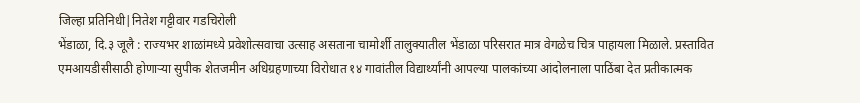जिल्हा प्रतिनिधी|नितेश गट्टीवार गडचिरोली
भेंडाळा, दि.३ जूलै : राज्यभर शाळांमध्ये प्रवेशोत्सवाचा उत्साह असताना चामोर्शी तालुक्यातील भेंडाळा परिसरात मात्र वेगळेच चित्र पाहायला मिळाले. प्रस्तावित एमआयडीसीसाठी होणाऱ्या सुपीक शेतजमीन अधिग्रहणाच्या विरोधात १४ गावांतील विद्यार्थ्यांनी आपल्या पालकांच्या आंदोलनाला पाठिंबा देत प्रतीकात्मक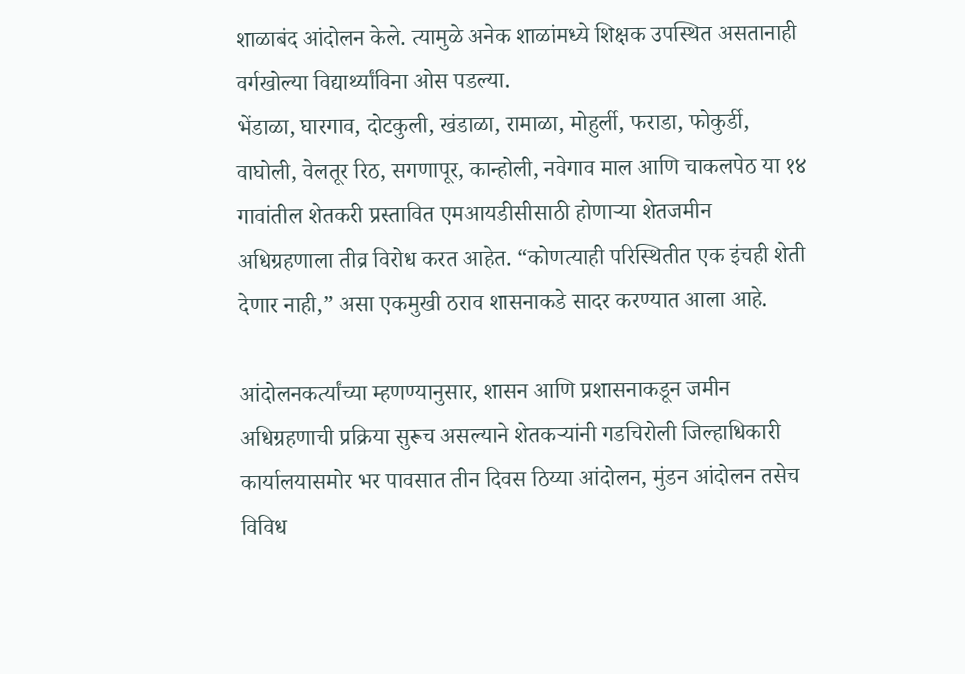शाळाबंद आंदोलन केले. त्यामुळे अनेक शाळांमध्ये शिक्षक उपस्थित असतानाही वर्गखोल्या विद्यार्थ्यांविना ओस पडल्या.
भेंडाळा, घारगाव, दोटकुली, खंडाळा, रामाळा, मोहुर्ली, फराडा, फोकुर्डी, वाघोली, वेलतूर रिठ, सगणापूर, कान्होली, नवेगाव माल आणि चाकलपेठ या १४ गावांतील शेतकरी प्रस्तावित एमआयडीसीसाठी होणाऱ्या शेतजमीन अधिग्रहणाला तीव्र विरोध करत आहेत. “कोणत्याही परिस्थितीत एक इंचही शेती देणार नाही,” असा एकमुखी ठराव शासनाकडे सादर करण्यात आला आहे.

आंदोलनकर्त्यांच्या म्हणण्यानुसार, शासन आणि प्रशासनाकडून जमीन अधिग्रहणाची प्रक्रिया सुरूच असल्याने शेतकऱ्यांनी गडचिरोली जिल्हाधिकारी कार्यालयासमोर भर पावसात तीन दिवस ठिय्या आंदोलन, मुंडन आंदोलन तसेच विविध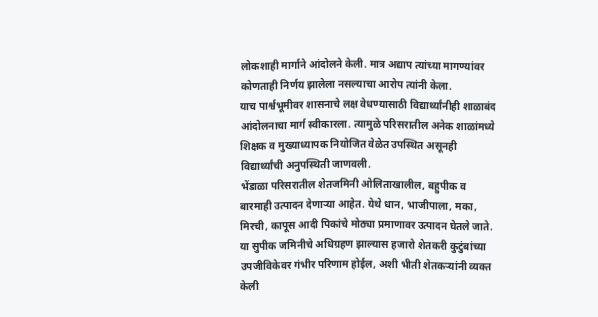लोकशाही मार्गाने आंदोलने केली. मात्र अद्याप त्यांच्या मागण्यांवर कोणताही निर्णय झालेला नसल्याचा आरोप त्यांनी केला.
याच पार्श्वभूमीवर शासनाचे लक्ष वेधण्यासाठी विद्यार्थ्यांनीही शाळाबंद आंदोलनाचा मार्ग स्वीकारला. त्यामुळे परिसरातील अनेक शाळांमध्ये शिक्षक व मुख्याध्यापक नियोजित वेळेत उपस्थित असूनही विद्यार्थ्यांची अनुपस्थिती जाणवली.
भेंडाळा परिसरातील शेतजमिनी ओलिताखालील, बहुपीक व बारमाही उत्पादन देणाऱ्या आहेत. येथे धान, भाजीपाला, मका, मिरची, कापूस आदी पिकांचे मोठ्या प्रमाणावर उत्पादन घेतले जाते. या सुपीक जमिनीचे अधिग्रहण झाल्यास हजारो शेतकरी कुटुंबांच्या उपजीविकेवर गंभीर परिणाम होईल, अशी भीती शेतकऱ्यांनी व्यक्त केली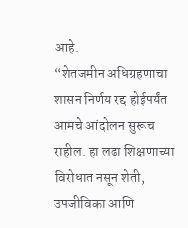आहे.
“शेतजमीन अधिग्रहणाचा शासन निर्णय रद्द होईपर्यंत आमचे आंदोलन सुरूच राहील. हा लढा शिक्षणाच्या विरोधात नसून शेती, उपजीविका आणि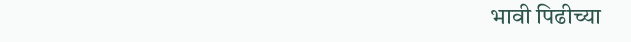भावी पिढीच्या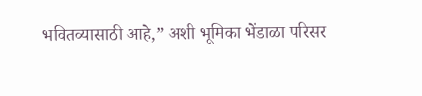भवितव्यासाठी आहे,” अशी भूमिका भेंडाळा परिसर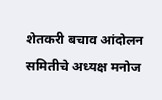शेतकरी बचाव आंदोलन समितीचे अध्यक्ष मनोज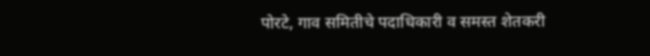पोरटे, गाव समितीचे पदाधिकारी व समस्त शेतकरी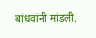बांधवांनी मांडली.